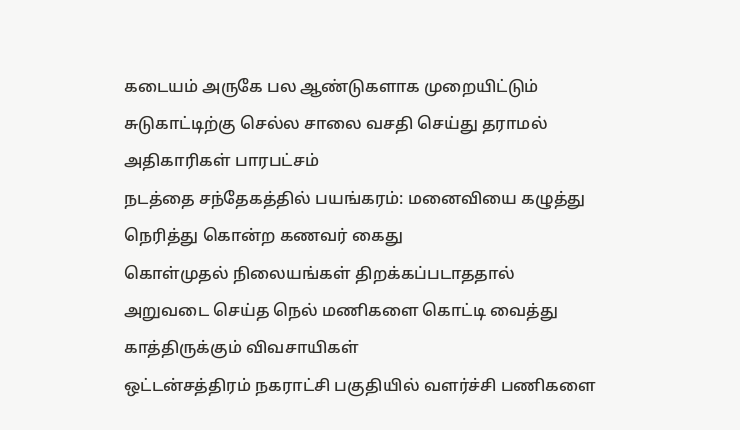கடையம் அருகே பல ஆண்டுகளாக முறையிட்டும் சுடுகாட்டிற்கு செல்ல சாலை வசதி செய்து தராமல் அதிகாரிகள் பாரபட்சம்
நடத்தை சந்தேகத்தில் பயங்கரம்: மனைவியை கழுத்து நெரித்து கொன்ற கணவர் கைது
கொள்முதல் நிலையங்கள் திறக்கப்படாததால் அறுவடை செய்த நெல் மணிகளை கொட்டி வைத்து காத்திருக்கும் விவசாயிகள்
ஒட்டன்சத்திரம் நகராட்சி பகுதியில் வளர்ச்சி பணிகளை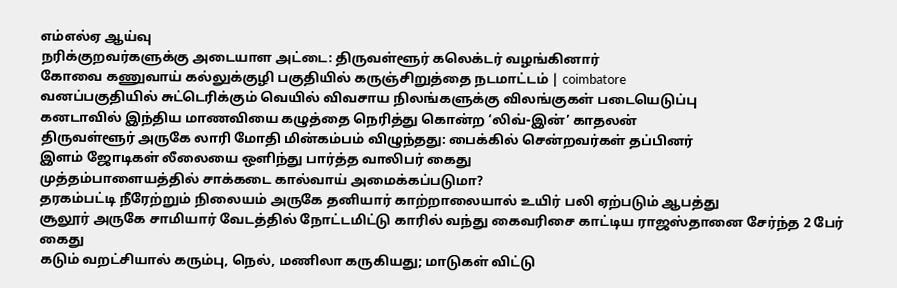எம்எல்ஏ ஆய்வு
நரிக்குறவர்களுக்கு அடையாள அட்டை: திருவள்ளூர் கலெக்டர் வழங்கினார்
கோவை கணுவாய் கல்லுக்குழி பகுதியில் கருஞ்சிறுத்தை நடமாட்டம் | coimbatore
வனப்பகுதியில் சுட்டெரிக்கும் வெயில் விவசாய நிலங்களுக்கு விலங்குகள் படையெடுப்பு
கனடாவில் இந்திய மாணவியை கழுத்தை நெரித்து கொன்ற ‘லிவ்-இன்’ காதலன்
திருவள்ளூர் அருகே லாரி மோதி மின்கம்பம் விழுந்தது: பைக்கில் சென்றவர்கள் தப்பினர்
இளம் ஜோடிகள் லீலையை ஒளிந்து பார்த்த வாலிபர் கைது
முத்தம்பாளையத்தில் சாக்கடை கால்வாய் அமைக்கப்படுமா?
தரகம்பட்டி நீரேற்றும் நிலையம் அருகே தனியார் காற்றாலையால் உயிர் பலி ஏற்படும் ஆபத்து
சூலூர் அருகே சாமியார் வேடத்தில் நோட்டமிட்டு காரில் வந்து கைவரிசை காட்டிய ராஜஸ்தானை சேர்ந்த 2 பேர் கைது
கடும் வறட்சியால் கரும்பு, நெல், மணிலா கருகியது; மாடுகள் விட்டு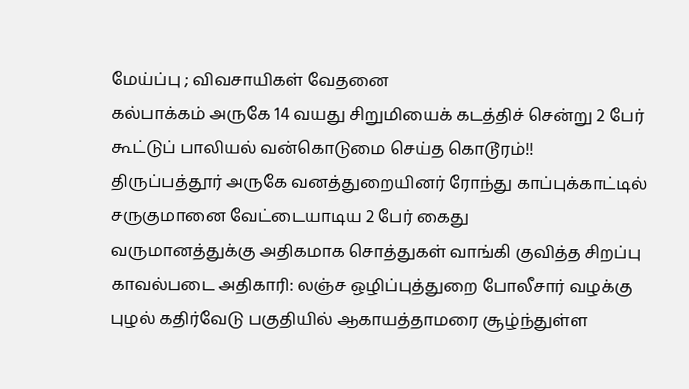மேய்ப்பு ; விவசாயிகள் வேதனை
கல்பாக்கம் அருகே 14 வயது சிறுமியைக் கடத்திச் சென்று 2 பேர் கூட்டுப் பாலியல் வன்கொடுமை செய்த கொடூரம்!!
திருப்பத்தூர் அருகே வனத்துறையினர் ரோந்து காப்புக்காட்டில் சருகுமானை வேட்டையாடிய 2 பேர் கைது
வருமானத்துக்கு அதிகமாக சொத்துகள் வாங்கி குவித்த சிறப்பு காவல்படை அதிகாரி: லஞ்ச ஒழிப்புத்துறை போலீசார் வழக்கு
புழல் கதிர்வேடு பகுதியில் ஆகாயத்தாமரை சூழ்ந்துள்ள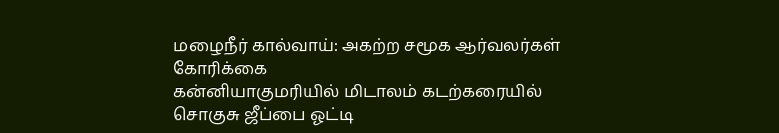மழைநீர் கால்வாய்: அகற்ற சமூக ஆர்வலர்கள் கோரிக்கை
கன்னியாகுமரியில் மிடாலம் கடற்கரையில் சொகுசு ஜீப்பை ஓட்டி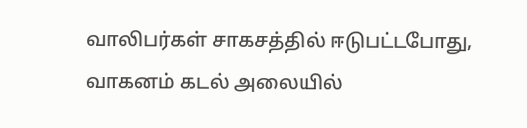வாலிபர்கள் சாகசத்தில் ஈடுபட்டபோது, வாகனம் கடல் அலையில்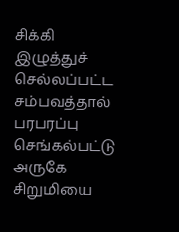சிக்கி இழுத்துச் செல்லப்பட்ட சம்பவத்தால் பரபரப்பு
செங்கல்பட்டு அருகே சிறுமியை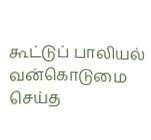கூட்டுப் பாலியல் வன்கொடுமை செய்த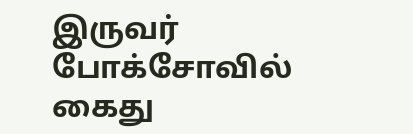இருவர் போக்சோவில் கைது